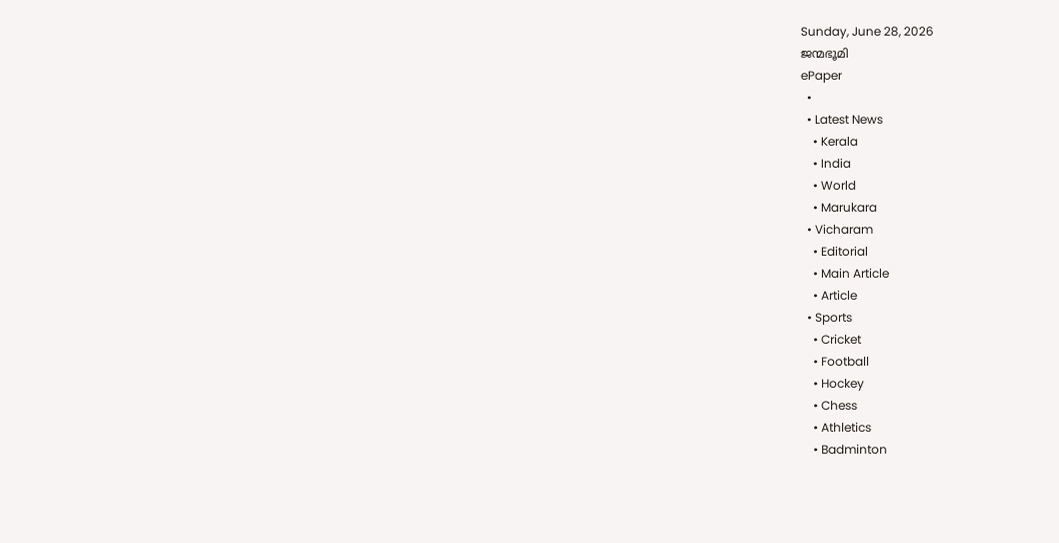Sunday, June 28, 2026
ജന്മഭൂമി
ePaper
  •
  • Latest News
    • Kerala
    • India
    • World
    • Marukara
  • Vicharam
    • Editorial
    • Main Article
    • Article
  • Sports
    • Cricket
    • Football
    • Hockey
    • Chess
    • Athletics
    • Badminton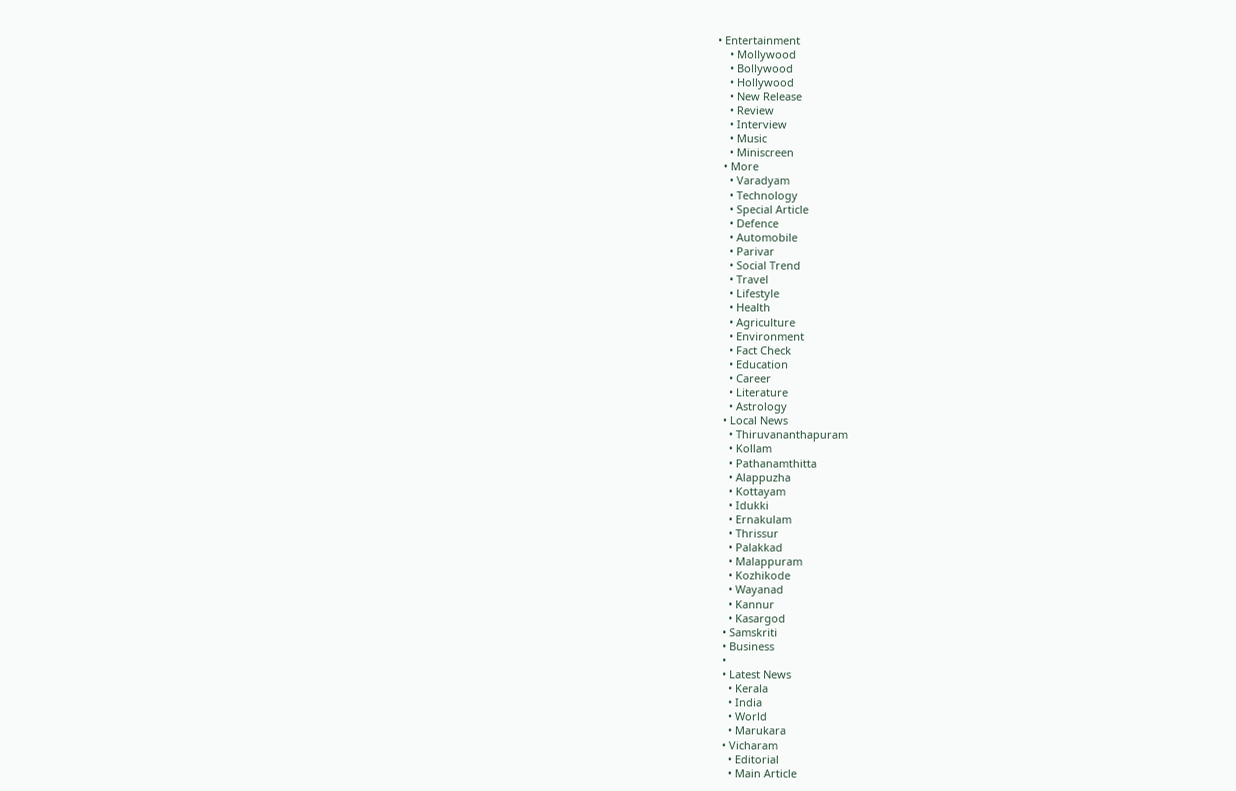• Entertainment
    • Mollywood
    • Bollywood
    • Hollywood
    • New Release
    • Review
    • Interview
    • Music
    • Miniscreen
  • More
    • Varadyam
    • Technology
    • Special Article
    • Defence
    • Automobile
    • Parivar
    • Social Trend
    • Travel
    • Lifestyle
    • Health
    • Agriculture
    • Environment
    • Fact Check
    • Education
    • Career
    • Literature
    • Astrology
  • Local News
    • Thiruvananthapuram
    • Kollam
    • Pathanamthitta
    • Alappuzha
    • Kottayam
    • Idukki
    • Ernakulam
    • Thrissur
    • Palakkad
    • Malappuram
    • Kozhikode
    • Wayanad
    • Kannur
    • Kasargod
  • Samskriti
  • Business
  •
  • Latest News
    • Kerala
    • India
    • World
    • Marukara
  • Vicharam
    • Editorial
    • Main Article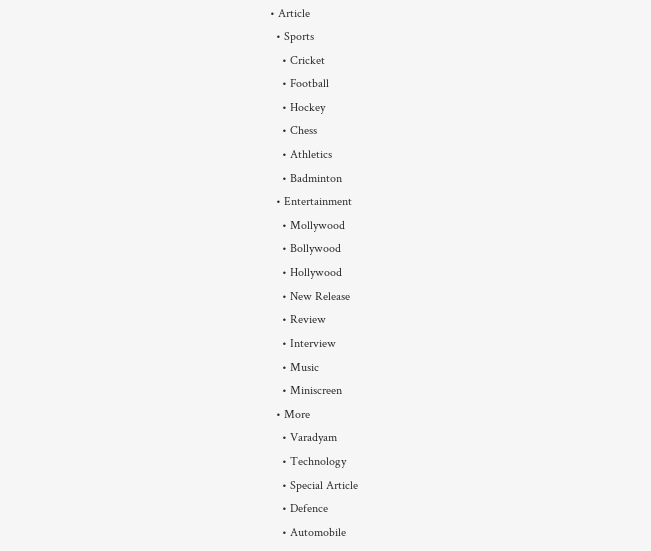• Article
  • Sports
    • Cricket
    • Football
    • Hockey
    • Chess
    • Athletics
    • Badminton
  • Entertainment
    • Mollywood
    • Bollywood
    • Hollywood
    • New Release
    • Review
    • Interview
    • Music
    • Miniscreen
  • More
    • Varadyam
    • Technology
    • Special Article
    • Defence
    • Automobile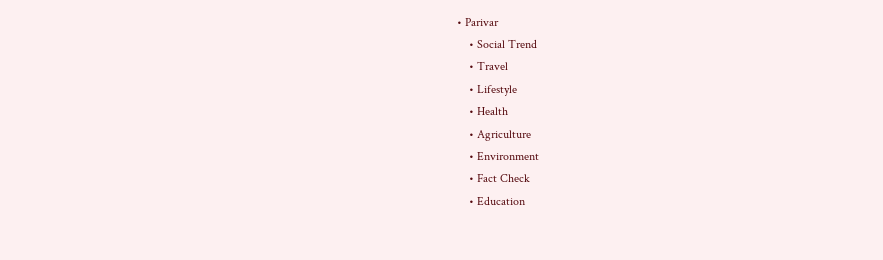• Parivar
    • Social Trend
    • Travel
    • Lifestyle
    • Health
    • Agriculture
    • Environment
    • Fact Check
    • Education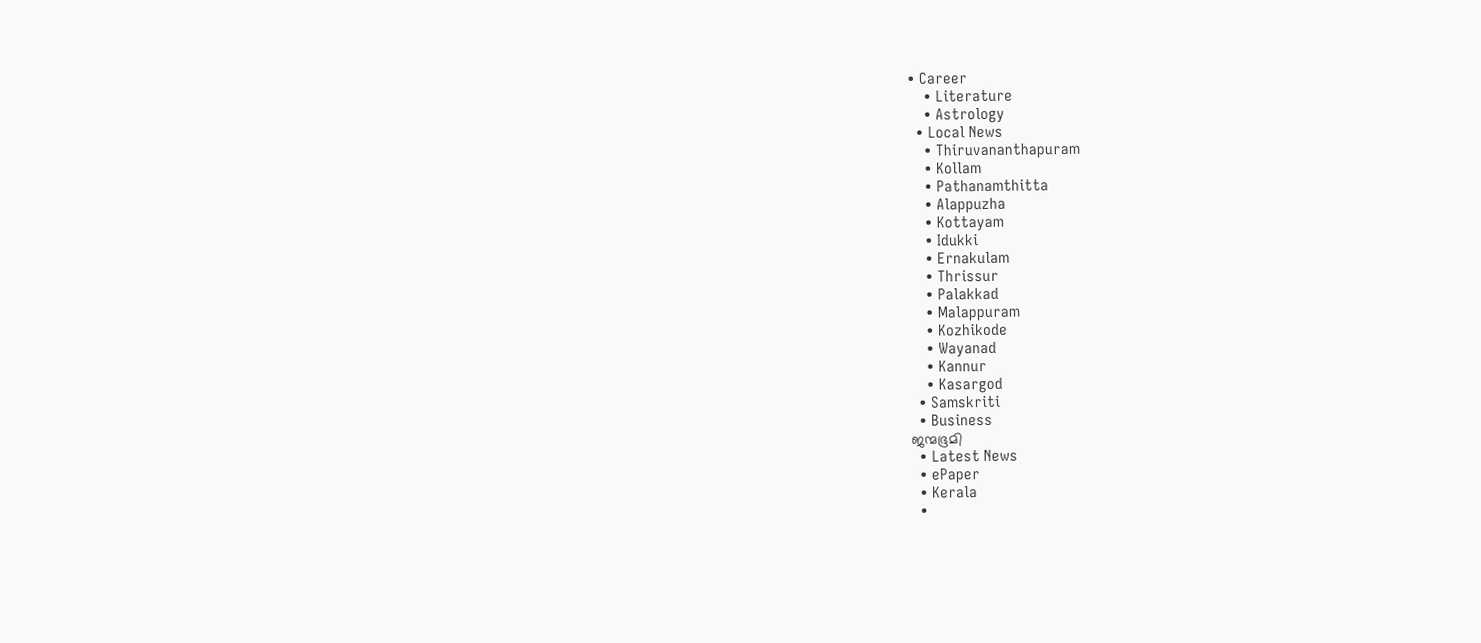• Career
    • Literature
    • Astrology
  • Local News
    • Thiruvananthapuram
    • Kollam
    • Pathanamthitta
    • Alappuzha
    • Kottayam
    • Idukki
    • Ernakulam
    • Thrissur
    • Palakkad
    • Malappuram
    • Kozhikode
    • Wayanad
    • Kannur
    • Kasargod
  • Samskriti
  • Business
ജന്മഭൂമി
  • Latest News
  • ePaper
  • Kerala
  •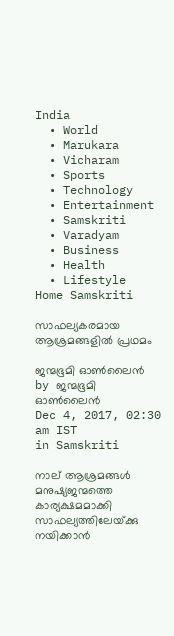India
  • World
  • Marukara
  • Vicharam
  • Sports
  • Technology
  • Entertainment
  • Samskriti
  • Varadyam
  • Business
  • Health
  • Lifestyle
Home Samskriti

സാഫല്യകരമായ ആശ്രമങ്ങളില്‍ പ്രഥമം

ജന്മഭൂമി ഓണ്‍ലൈന്‍ by ജന്മഭൂമി ഓണ്‍ലൈന്‍
Dec 4, 2017, 02:30 am IST
in Samskriti

നാല് ആശ്രമങ്ങള്‍ മനുഷ്യജന്മത്തെ കാര്യക്ഷമമാക്കി സാഫല്യത്തിലേയ്‌ക്കു നയിക്കാന്‍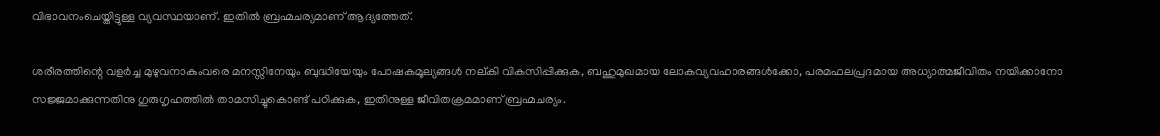വിഭാവനംചെയ്തിട്ടുള്ള വ്യവസ്ഥയാണ്. ഇതില്‍ ബ്രഹ്മചര്യമാണ് ആദ്യത്തേത്.

ശരീരത്തിന്റെ വളര്‍ച്ച മുഴുവനാകുംവരെ മനസ്സിനേയും ബുദ്ധിയേയും പോഷകമൂല്യങ്ങള്‍ നല്കി വികസിപ്പിക്കുക, ബഹുമുഖമായ ലോകവ്യവഹാരങ്ങള്‍ക്കോ, പരമഫലപ്രദമായ അധ്യാത്മജീവിതം നയിക്കാനോ സജ്ജമാക്കുന്നതിനു ഗുരുഗൃഹത്തില്‍ താമസിച്ചുകൊണ്ട് പഠിക്കുക, ഇതിനുള്ള ജീവിതക്രമമാണ് ബ്രഹ്മചര്യം.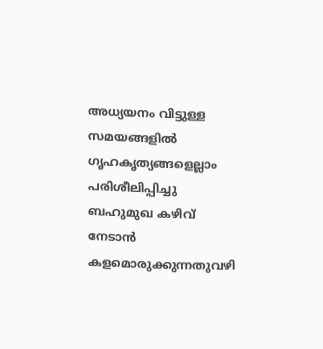അധ്യയനം വിട്ടുള്ള സമയങ്ങളില്‍ ഗൃഹകൃത്യങ്ങളെല്ലാം പരിശീലിപ്പിച്ചു ബഹുമുഖ കഴിവ് നേടാന്‍ കളമൊരുക്കുന്നതുവഴി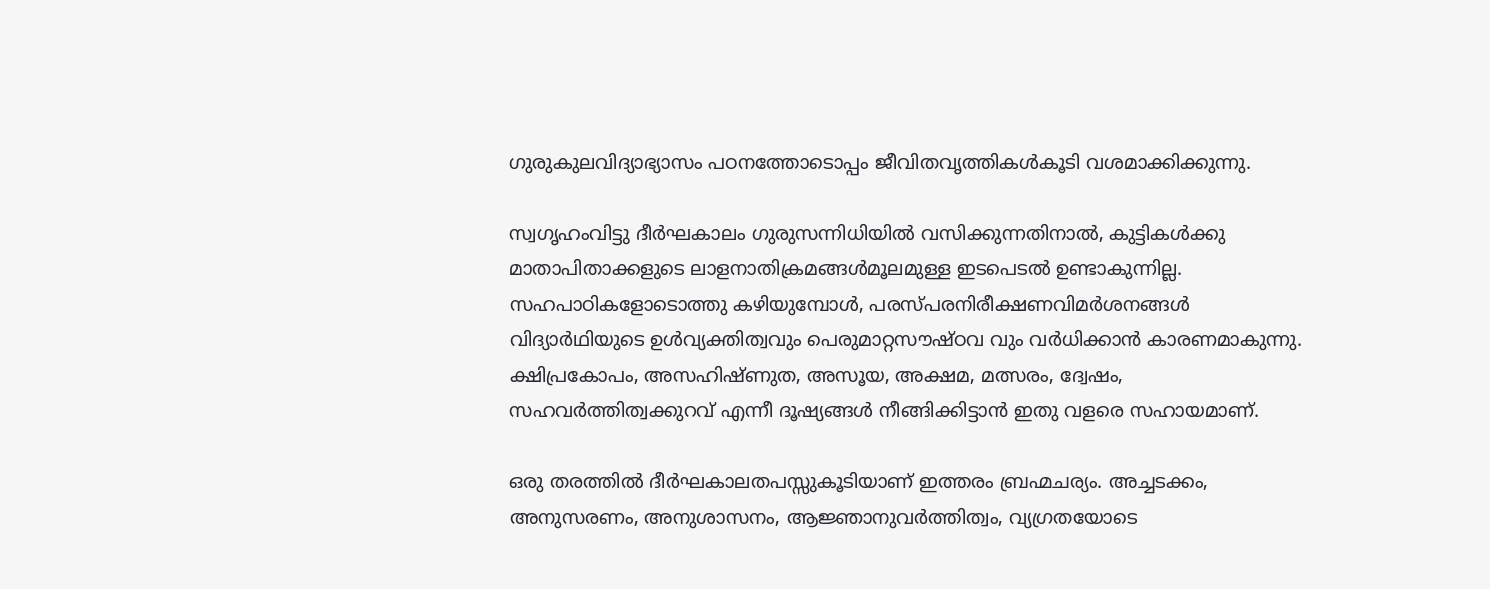ഗുരുകുലവിദ്യാഭ്യാസം പഠനത്തോടൊപ്പം ജീവിതവൃത്തികള്‍കൂടി വശമാക്കിക്കുന്നു.

സ്വഗൃഹംവിട്ടു ദീര്‍ഘകാലം ഗുരുസന്നിധിയില്‍ വസിക്കുന്നതിനാല്‍, കുട്ടികള്‍ക്കു മാതാപിതാക്കളുടെ ലാളനാതിക്രമങ്ങള്‍മൂലമുള്ള ഇടപെടല്‍ ഉണ്ടാകുന്നില്ല. സഹപാഠികളോടൊത്തു കഴിയുമ്പോള്‍, പരസ്പരനിരീക്ഷണവിമര്‍ശനങ്ങള്‍ വിദ്യാര്‍ഥിയുടെ ഉള്‍വ്യക്തിത്വവും പെരുമാറ്റസൗഷ്ഠവ വും വര്‍ധിക്കാന്‍ കാരണമാകുന്നു. ക്ഷിപ്രകോപം, അസഹിഷ്ണുത, അസൂയ, അക്ഷമ, മത്സരം, ദ്വേഷം, സഹവര്‍ത്തിത്വക്കുറവ് എന്നീ ദൂഷ്യങ്ങള്‍ നീങ്ങിക്കിട്ടാന്‍ ഇതു വളരെ സഹായമാണ്.

ഒരു തരത്തില്‍ ദീര്‍ഘകാലതപസ്സുകൂടിയാണ് ഇത്തരം ബ്രഹ്മചര്യം. അച്ചടക്കം, അനുസരണം, അനുശാസനം, ആജ്ഞാനുവര്‍ത്തിത്വം, വ്യഗ്രതയോടെ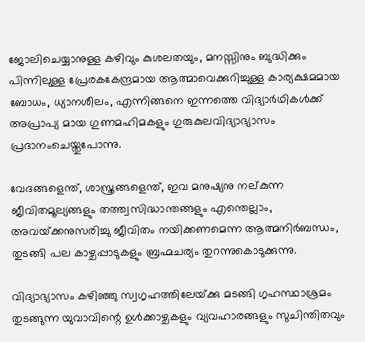ജോലിചെയ്യാനുള്ള കഴിവും കുശലതയും, മനസ്സിനും ബുദ്ധിക്കും പിന്നിലുള്ള പ്രേരകകേന്ദ്രമായ ആത്മാവെക്കുറിച്ചുള്ള കാര്യക്ഷമമായ ബോധം, ധ്യാനശീലം, എന്നിങ്ങനെ ഇന്നത്തെ വിദ്യാര്‍ഥികള്‍ക്ക് അപ്രാപ്യ മായ ഗുണമഹിമകളും ഗുരുകുലവിദ്യാഭ്യാസം പ്രദാനംചെയ്തുപോന്നു.

വേദങ്ങളെന്ത്, ശാസ്ത്രങ്ങളെന്ത്, ഇവ മനുഷ്യനു നല്കുന്ന ജീവിതമൂല്യങ്ങളും തത്ത്വസിദ്ധാന്തങ്ങളും എന്തെല്ലാം, അവയ്‌ക്കനുസരിച്ചു ജീവിതം നയിക്കണമെന്ന ആത്മനിര്‍ബന്ധം, തുടങ്ങി പല കാഴ്ചപ്പാടുകളും ബ്രഹ്മചര്യം തുറന്നുകൊടുക്കുന്നു.

വിദ്യാഭ്യാസം കഴിഞ്ഞു സ്വഗൃഹത്തിലേയ്‌ക്കു മടങ്ങി ഗൃഹസ്ഥാശ്രമം തുടങ്ങുന്ന യുവാവിന്റെ ഉള്‍ക്കാഴ്ചകളും വ്യവഹാരങ്ങളും സുചിന്തിതവും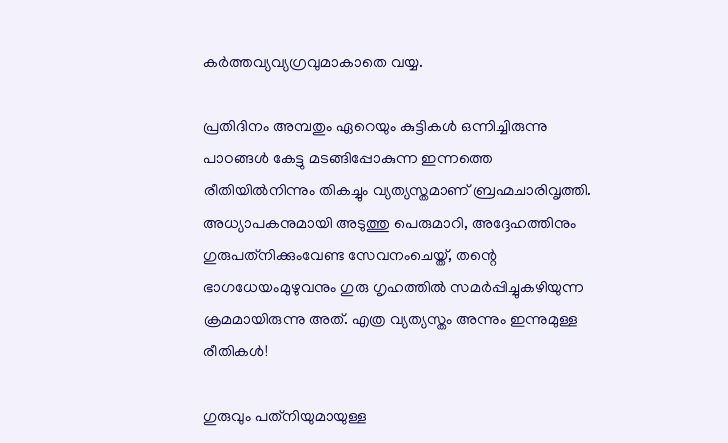കര്‍ത്തവ്യവ്യഗ്രവുമാകാതെ വയ്യ.

പ്രതിദിനം അമ്പതും ഏറെയും കുട്ടികള്‍ ഒന്നിച്ചിരുന്നു പാഠങ്ങള്‍ കേട്ടു മടങ്ങിപ്പോകുന്ന ഇന്നത്തെ രീതിയില്‍നിന്നും തികച്ചും വ്യത്യസ്തമാണ് ബ്രഹ്മചാരിവൃത്തി. അധ്യാപകനുമായി അടുത്തു പെരുമാറി, അദ്ദേഹത്തിനും ഗുരുപത്‌നിക്കുംവേണ്ട സേവനംചെയ്ത്, തന്റെ ഭാഗധേയംമുഴുവനും ഗുരു ഗൃഹത്തില്‍ സമര്‍പ്പിച്ചുകഴിയുന്ന ക്രമമായിരുന്നു അത്. എത്ര വ്യത്യസ്തം അന്നും ഇന്നുമുള്ള രീതികള്‍!

ഗുരുവും പത്‌നിയുമായുള്ള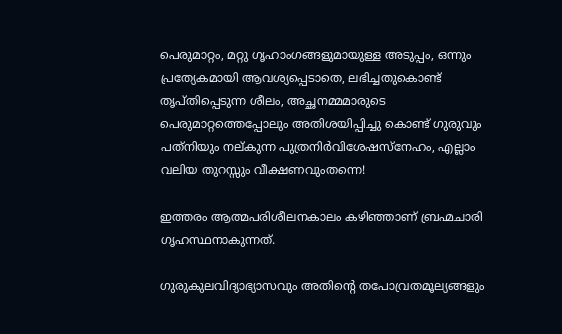പെരുമാറ്റം, മറ്റു ഗൃഹാംഗങ്ങളുമായുള്ള അടുപ്പം, ഒന്നും പ്രത്യേകമായി ആവശ്യപ്പെടാതെ, ലഭിച്ചതുകൊണ്ട് തൃപ്തിപ്പെടുന്ന ശീലം, അച്ഛനമ്മമാരുടെ പെരുമാറ്റത്തെപ്പോലും അതിശയിപ്പിച്ചു കൊണ്ട് ഗുരുവും പത്‌നിയും നല്കുന്ന പുത്രനിര്‍വിശേഷസ്‌നേഹം, എല്ലാം വലിയ തുറസ്സും വീക്ഷണവുംതന്നെ!

ഇത്തരം ആത്മപരിശീലനകാലം കഴിഞ്ഞാണ് ബ്രഹ്മചാരി ഗൃഹസ്ഥനാകുന്നത്.

ഗുരുകുലവിദ്യാഭ്യാസവും അതിന്റെ തപോവ്രതമൂല്യങ്ങളും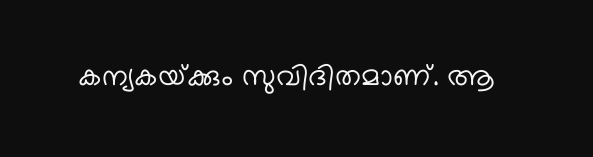കന്യകയ്‌ക്കും സുവിദിതമാണ്. ആ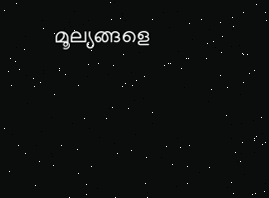മൂല്യങ്ങളെ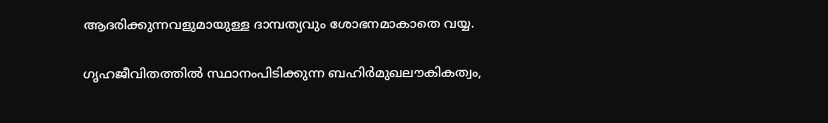ആദരിക്കുന്നവളുമായുള്ള ദാമ്പത്യവും ശോഭനമാകാതെ വയ്യ.

ഗൃഹജീവിതത്തില്‍ സ്ഥാനംപിടിക്കുന്ന ബഹിര്‍മുഖലൗകികത്വം,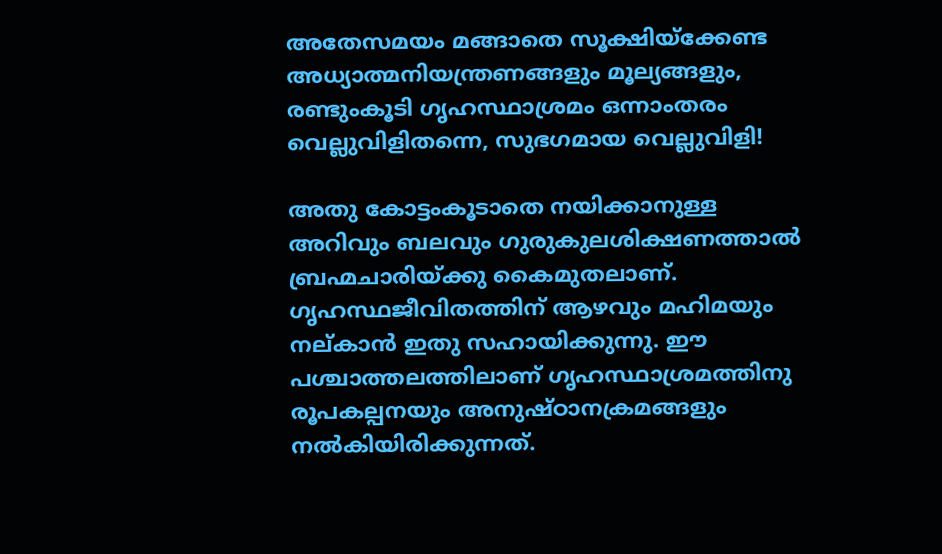അതേസമയം മങ്ങാതെ സൂക്ഷിയ്‌ക്കേണ്ട അധ്യാത്മനിയന്ത്രണങ്ങളും മൂല്യങ്ങളും, രണ്ടുംകൂടി ഗൃഹസ്ഥാശ്രമം ഒന്നാംതരം വെല്ലുവിളിതന്നെ, സുഭഗമായ വെല്ലുവിളി!

അതു കോട്ടംകൂടാതെ നയിക്കാനുള്ള അറിവും ബലവും ഗുരുകുലശിക്ഷണത്താല്‍ ബ്രഹ്മചാരിയ്‌ക്കു കൈമുതലാണ്. ഗൃഹസ്ഥജീവിതത്തിന് ആഴവും മഹിമയും നല്കാന്‍ ഇതു സഹായിക്കുന്നു. ഈ പശ്ചാത്തലത്തിലാണ് ഗൃഹസ്ഥാശ്രമത്തിനു രൂപകല്പനയും അനുഷ്ഠാനക്രമങ്ങളും നല്‍കിയിരിക്കുന്നത്.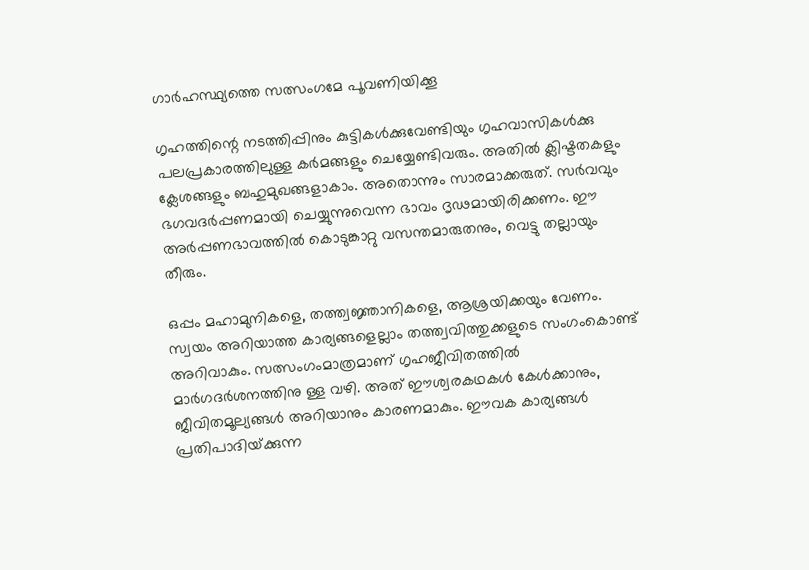ഗാര്‍ഹസ്ഥ്യത്തെ സത്സംഗമേ പൂവണിയിക്കൂ

ഗൃഹത്തിന്റെ നടത്തിപ്പിനും കുട്ടികള്‍ക്കുവേണ്ടിയും ഗൃഹവാസികള്‍ക്കു പലപ്രകാരത്തിലുള്ള കര്‍മങ്ങളും ചെയ്യേണ്ടിവരും. അതില്‍ ക്ലിഷ്ടതകളും ക്ലേശങ്ങളും ബഹുമുഖങ്ങളാകാം. അതൊന്നും സാരമാക്കരുത്. സര്‍വവും ഭഗവദര്‍പ്പണമായി ചെയ്യുന്നുവെന്ന ഭാവം ദൃഢമായിരിക്കണം. ഈ അര്‍പ്പണഭാവത്തില്‍ കൊടുങ്കാറ്റു വസന്തമാരുതനും, വെട്ടു തല്ലായും തീരും.

ഒപ്പം മഹാമുനികളെ, തത്ത്വജ്ഞാനികളെ, ആശ്രയിക്കയും വേണം. സ്വയം അറിയാത്ത കാര്യങ്ങളെല്ലാം തത്ത്വവിത്തുക്കളുടെ സംഗംകൊണ്ട് അറിവാകും. സത്സംഗംമാത്രമാണ് ഗൃഹജീവിതത്തില്‍ മാര്‍ഗദര്‍ശനത്തിനു ള്ള വഴി. അത് ഈശ്വരകഥകള്‍ കേള്‍ക്കാനും, ജീവിതമൂല്യങ്ങള്‍ അറിയാനും കാരണമാകും. ഈവക കാര്യങ്ങള്‍ പ്രതിപാദിയ്‌ക്കുന്ന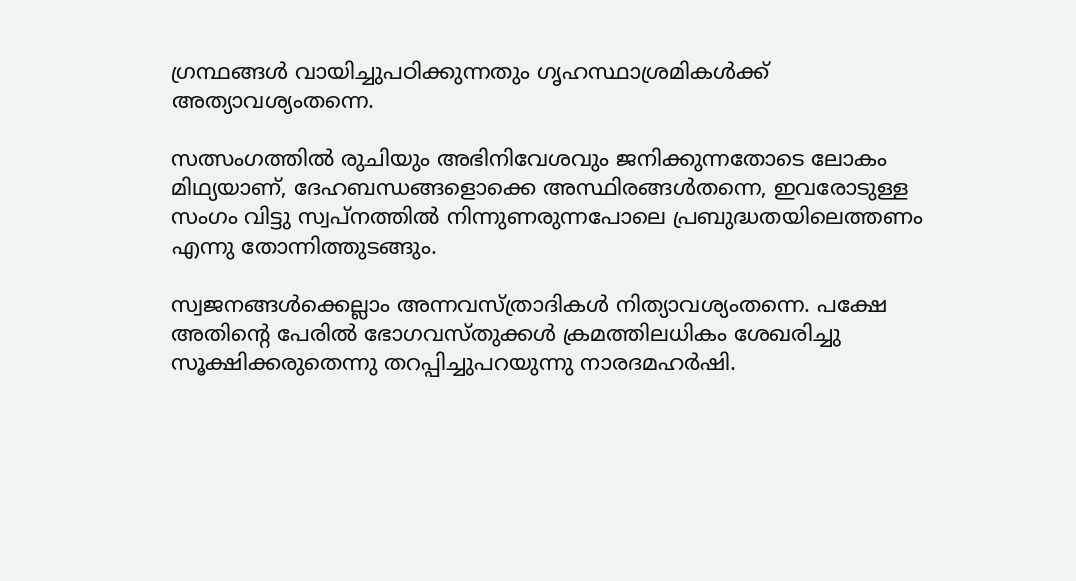ഗ്രന്ഥങ്ങള്‍ വായിച്ചുപഠിക്കുന്നതും ഗൃഹസ്ഥാശ്രമികള്‍ക്ക് അത്യാവശ്യംതന്നെ.

സത്സംഗത്തില്‍ രുചിയും അഭിനിവേശവും ജനിക്കുന്നതോടെ ലോകം മിഥ്യയാണ്, ദേഹബന്ധങ്ങളൊക്കെ അസ്ഥിരങ്ങള്‍തന്നെ, ഇവരോടുള്ള സംഗം വിട്ടു സ്വപ്‌നത്തില്‍ നിന്നുണരുന്നപോലെ പ്രബുദ്ധതയിലെത്തണം എന്നു തോന്നിത്തുടങ്ങും.

സ്വജനങ്ങള്‍ക്കെല്ലാം അന്നവസ്ത്രാദികള്‍ നിത്യാവശ്യംതന്നെ. പക്ഷേ അതിന്റെ പേരില്‍ ഭോഗവസ്തുക്കള്‍ ക്രമത്തിലധികം ശേഖരിച്ചു സൂക്ഷിക്കരുതെന്നു തറപ്പിച്ചുപറയുന്നു നാരദമഹര്‍ഷി.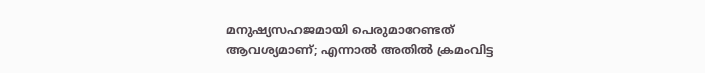മനുഷ്യസഹജമായി പെരുമാറേണ്ടത് ആവശ്യമാണ്; എന്നാല്‍ അതില്‍ ക്രമംവിട്ട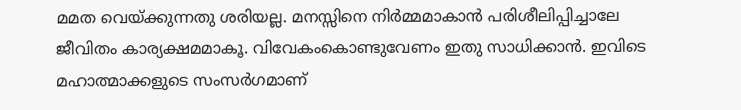മമത വെയ്‌ക്കുന്നതു ശരിയല്ല. മനസ്സിനെ നിര്‍മ്മമാകാന്‍ പരിശീലിപ്പിച്ചാലേ ജീവിതം കാര്യക്ഷമമാകൂ. വിവേകംകൊണ്ടുവേണം ഇതു സാധിക്കാന്‍. ഇവിടെ മഹാത്മാക്കളുടെ സംസര്‍ഗമാണ്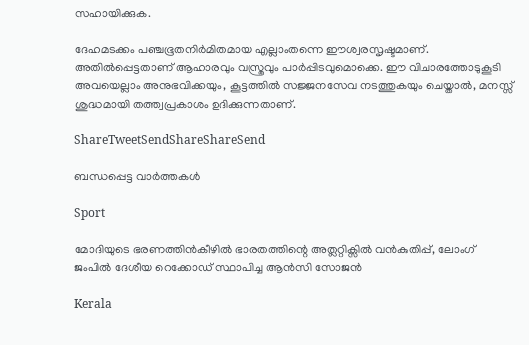സഹായിക്കുക.

ദേഹമടക്കം പഞ്ചഭൂതനിര്‍മിതമായ എല്ലാംതന്നെ ഈശ്വരസൃഷ്ടമാണ്. അതില്‍പ്പെട്ടതാണ് ആഹാരവും വസ്ത്രവും പാര്‍പ്പിടവുമൊക്കെ. ഈ വിചാരത്തോടുകൂടി അവയെല്ലാം അനുഭവിക്കയും, കൂട്ടത്തില്‍ സജ്ജനസേവ നടത്തുകയും ചെയ്താല്‍, മനസ്സ് ശുദ്ധമായി തത്ത്വപ്രകാശം ഉദിക്കുന്നതാണ്.

ShareTweetSendShareShareSend

ബന്ധപ്പെട്ട വാര്‍ത്തകള്‍

Sport

മോദിയുടെ ഭരണത്തിന്‍കീഴില്‍ ഭാരതത്തിന്റെ അത്ലറ്റിക്സില്‍ വന്‍കുതിപ്പ്, ലോംഗ് ജംപില്‍ ദേശീയ റെക്കോഡ് സ്ഥാപിച്ച ആന്‍സി സോജന്‍

Kerala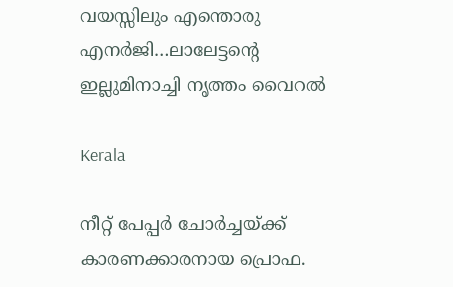വയസ്സിലും എന്തൊരു എനര്‍ജി…ലാലേട്ടന്റെ ഇല്ലുമിനാച്ചി നൃത്തം വൈറല്‍

Kerala

നീറ്റ് പേപ്പര്‍ ചോര്‍ച്ചയ്‌ക്ക് കാരണക്കാരനായ പ്രൊഫ.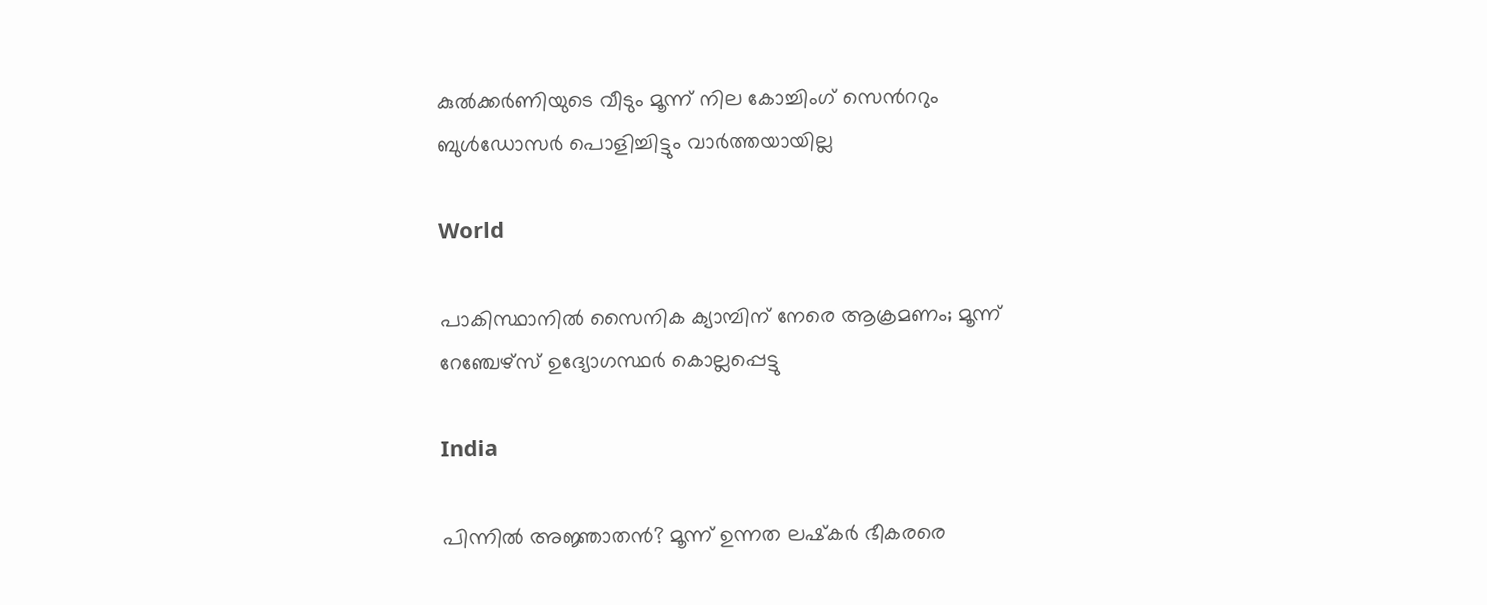കുല്‍ക്കര്‍ണിയുടെ വീടും മൂന്ന് നില കോച്ചിംഗ് സെ‍ന്‍ററും ബുള്‍ഡോസര്‍ പൊളിച്ചിട്ടും വാര്‍ത്തയായില്ല

World

പാകിസ്ഥാനിൽ സൈനിക ക്യാമ്പിന് നേരെ ആക്രമണം; മൂന്ന് റേഞ്ചേഴ്‌സ് ഉദ്യോഗസ്ഥര്‍ കൊല്ലപ്പെട്ടു

India

പിന്നില്‍ അജ്ഞാതന്‍? മൂന്ന് ഉന്നത ലഷ്‌കർ ഭീകരരെ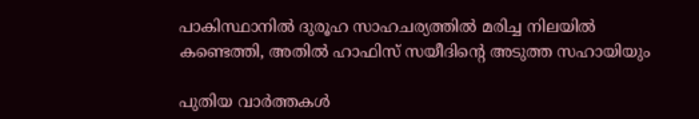പാകിസ്ഥാനിൽ ദുരൂഹ സാഹചര്യത്തിൽ മരിച്ച നിലയിൽ കണ്ടെത്തി, അതിൽ ഹാഫിസ് സയീദിന്റെ അടുത്ത സഹായിയും

പുതിയ വാര്‍ത്തകള്‍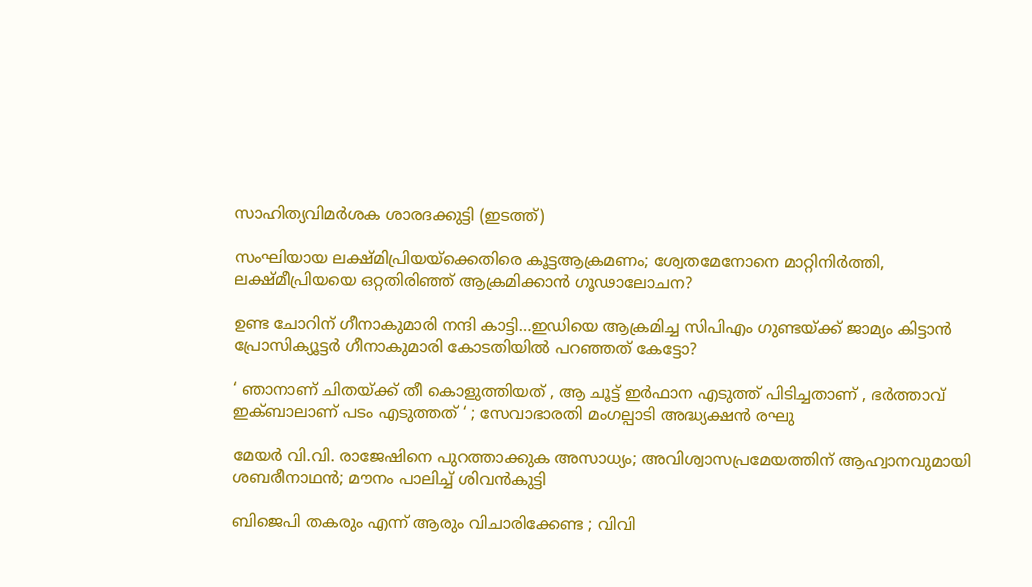സാഹിത്യവിമര്‍ശക ശാരദക്കുട്ടി (ഇടത്ത്)

സംഘിയായ ലക്ഷ്മിപ്രിയയ്‌ക്കെതിരെ കൂട്ടആക്രമണം; ശ്വേതമേനോനെ മാറ്റിനിര്‍ത്തി, ലക്ഷ്മീപ്രിയയെ ഒറ്റതിരിഞ്ഞ് ആക്രമിക്കാന്‍ ഗൂഢാലോചന?

ഉണ്ട ചോറിന് ഗീനാകുമാരി നന്ദി കാട്ടി…ഇഡിയെ ആക്രമിച്ച സിപിഎം ഗുണ്ടയ്‌ക്ക് ജാമ്യം കിട്ടാന്‍ പ്രോസിക്യൂട്ടര്‍ ഗീനാകുമാരി കോടതിയില്‍ പറഞ്ഞത് കേട്ടോ?

‘ ഞാനാണ് ചിതയ്‌ക്ക് തീ കൊളുത്തിയത് , ആ ചൂട്ട് ഇർഫാന എടുത്ത് പിടിച്ചതാണ് , ഭർത്താവ് ഇക്ബാലാണ് പടം എടുത്തത് ‘ ; സേവാഭാരതി മംഗല്പാടി അദ്ധ്യക്ഷൻ രഘു

മേയര്‍ വി.വി. രാജേഷിനെ പുറത്താക്കുക അസാധ്യം; അവിശ്വാസപ്രമേയത്തിന് ആഹ്വാനവുമായി ശബരീനാഥന്‍; മൗനം പാലിച്ച് ശിവന്‍കുട്ടി

ബിജെപി തകരും എന്ന് ആരും വിചാരിക്കേണ്ട ; വിവി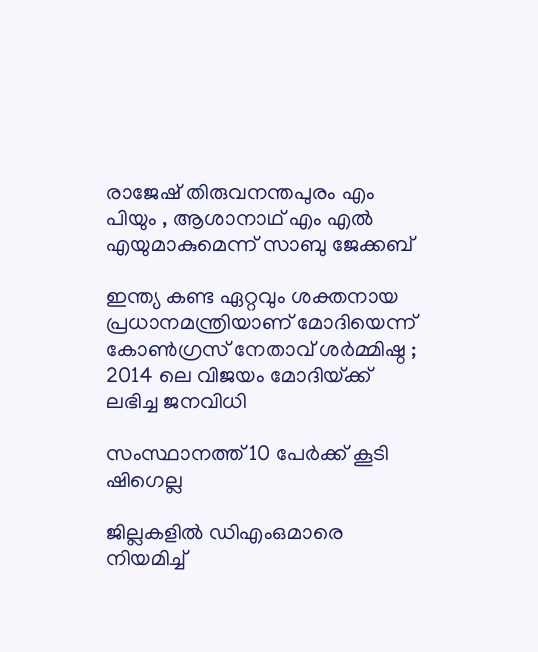രാജേഷ് തിരുവനന്തപുരം എം പിയും , ആശാനാഥ് എം എൽ എയുമാകുമെന്ന് സാബു ജേക്കബ്

ഇന്ത്യ കണ്ട ഏറ്റവും ശക്തനായ പ്രധാനമന്ത്രിയാണ് മോദിയെന്ന് കോൺഗ്രസ് നേതാവ് ശർമ്മിഷ്ഠ ; 2014 ലെ വിജയം മോദിയ്‌ക്ക് ലഭിച്ച ജനവിധി

സംസ്ഥാനത്ത് 10 പേര്‍ക്ക് കൂടി ഷിഗെല്ല

ജില്ലകളില്‍ ഡിഎംഒമാരെ നിയമിച്ച്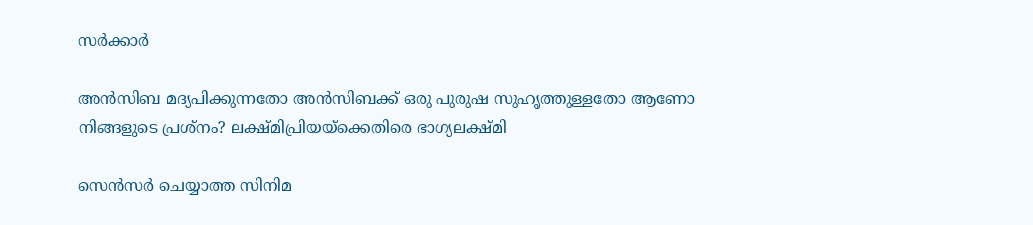സര്‍ക്കാര്‍

അൻസിബ മദ്യപിക്കുന്നതോ അൻസിബക്ക് ഒരു പുരുഷ സുഹൃത്തുള്ളതോ ആണോ നിങ്ങളുടെ പ്രശ്നം? ലക്ഷ്മിപ്രിയയ്‌ക്കെതിരെ ഭാഗ്യലക്ഷ്മി

സെന്‍സര്‍ ചെയ്യാത്ത സിനിമ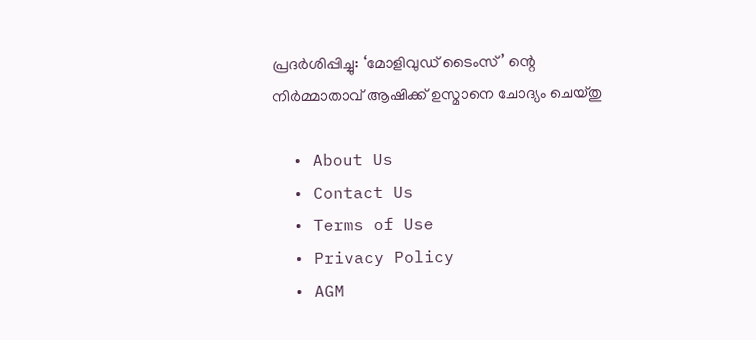പ്രദര്‍ശിപ്പിച്ചു: ‘മോളിവുഡ് ടൈംസ്’ ന്റെ നിര്‍മ്മാതാവ് ആഷിക്ക് ഉസ്മാനെ ചോദ്യം ചെയ്തു

  • About Us
  • Contact Us
  • Terms of Use
  • Privacy Policy
  • AGM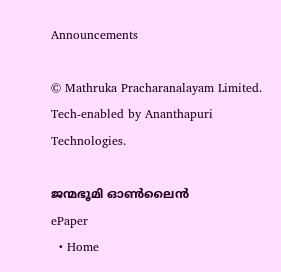Announcements

© Mathruka Pracharanalayam Limited.
Tech-enabled by Ananthapuri Technologies.

ജന്മഭൂമി ഓണ്‍ലൈന്‍
ePaper
  • Home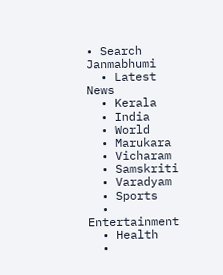• Search Janmabhumi
  • Latest News
  • Kerala
  • India
  • World
  • Marukara
  • Vicharam
  • Samskriti
  • Varadyam
  • Sports
  • Entertainment
  • Health
  •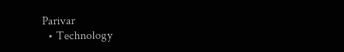Parivar
  • Technology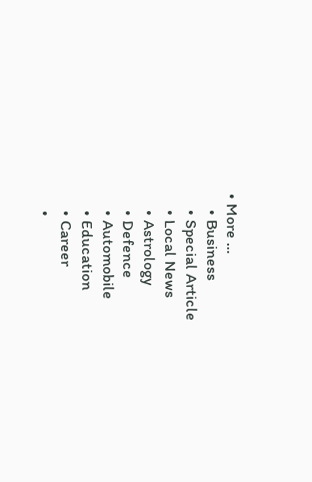• More …
    • Business
    • Special Article
    • Local News
    • Astrology
    • Defence
    • Automobile
    • Education
    • Career
    •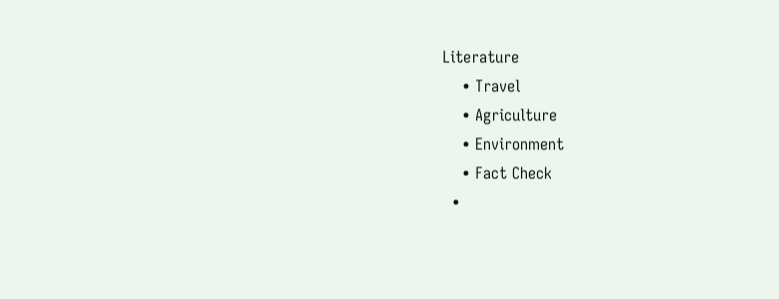Literature
    • Travel
    • Agriculture
    • Environment
    • Fact Check
  •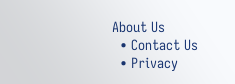About Us
  • Contact Us
  • Privacy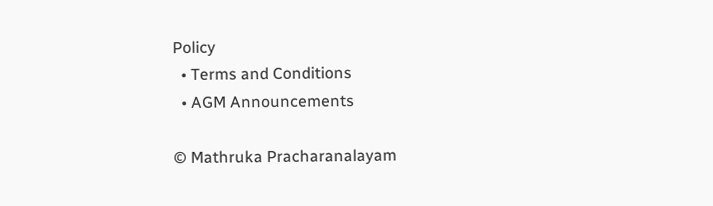Policy
  • Terms and Conditions
  • AGM Announcements

© Mathruka Pracharanalayam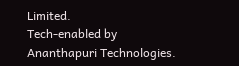Limited.
Tech-enabled by Ananthapuri Technologies.